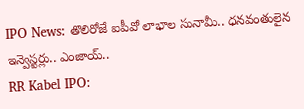IPO News: తొలిరోజే ఐపీవో లాభాల సునామీ.. ధనవంతులైన ఇన్వెస్టర్లు.. ఎంజాయ్..
RR Kabel IPO: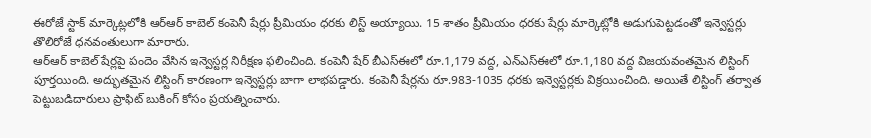ఈరోజే స్టాక్ మార్కెట్లలోకి ఆర్ఆర్ కాబెల్ కంపెనీ షేర్లు ప్రీమియం ధరకు లిస్ట్ అయ్యాయి. 15 శాతం ప్రీమియం ధరకు షేర్లు మార్కెట్లోకి అడుగుపెట్టడంతో ఇన్వెస్టర్లు తొలిరోజే ధనవంతులుగా మారారు.
ఆర్ఆర్ కాబెల్ షేర్లపై పందెం వేసిన ఇన్వెస్టర్ల నిరీక్షణ ఫలించింది. కంపెనీ షేర్ బీఎస్ఈలో రూ.1,179 వద్ద, ఎన్ఎస్ఈలో రూ.1,180 వద్ద విజయవంతమైన లిస్టింగ్ పూర్తయింది. అద్భుతమైన లిస్టింగ్ కారణంగా ఇన్వెస్టర్లు బాగా లాభపడ్డారు. కంపెనీ షేర్లను రూ.983-1035 ధరకు ఇన్వెస్టర్లకు విక్రయించింది. అయితే లిస్టింగ్ తర్వాత పెట్టుబడిదారులు ప్రాఫిట్ బుకింగ్ కోసం ప్రయత్నించారు.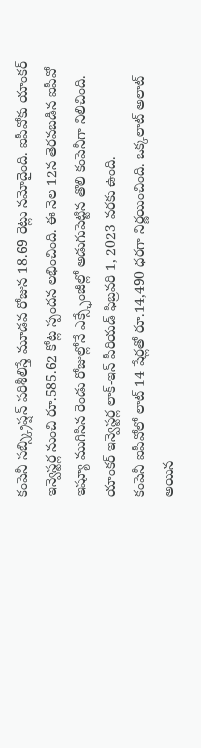కంపెనీ సబ్స్క్రిప్షన్ పరిశీలిస్తే మూడవ రోజున 18.69 రెట్లు నమోదైంది. ఐపీవోకు యాంకర్ ఇన్వెస్టర్ల నుంచి రూ.585.62 కోట్ల స్పందన లభించింది. ఈ నెల 12న తెరవబడిన ఐపీవో ఇష్యూ ముగిసిన రెండు రోజుల్లోనే ఎక్స్ఛేంజీల్లో అడుగుపెట్టిన తొలి కంపెనీగా నిలిచింది. యాంకర్ ఇన్వెస్టర్ల లాక్-ఇన్ పీరియడ్ ఫిబ్రవరి 1, 2023 వరకు ఉంది.
కంపెనీ ఐపీవోలో లాట్ 14 షేర్లతో రూ.14,490 ధరగా నిర్ణయించింది. ఒక్కలాట్ అలాట్ అయిన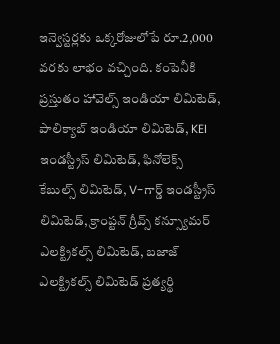ఇన్వెస్టర్లకు ఒక్కరోజులోపే రూ.2,000 వరకు లాభం వచ్చింది. కంపెనీకి ప్రస్తుతం హావెల్స్ ఇండియా లిమిటెడ్, పాలిక్యాబ్ ఇండియా లిమిటెడ్, KEI ఇండస్ట్రీస్ లిమిటెడ్, ఫినోలెక్స్ కేబుల్స్ లిమిటెడ్, V-గార్డ్ ఇండస్ట్రీస్ లిమిటెడ్, క్రాంప్టన్ గ్రీవ్స్ కన్స్యూమర్ ఎలక్ట్రికల్స్ లిమిటెడ్, బజాజ్ ఎలక్ట్రికల్స్ లిమిటెడ్ ప్రత్యర్థి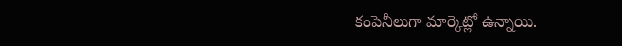కంపెనీలుగా మార్కెట్లో ఉన్నాయి.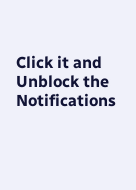Click it and Unblock the Notifications